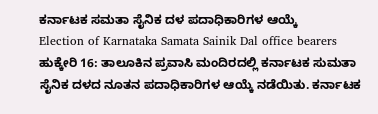ಕರ್ನಾಟಕ ಸಮತಾ ಸೈನಿಕ ದಳ ಪದಾಧಿಕಾರಿಗಳ ಆಯ್ಕೆ
Election of Karnataka Samata Sainik Dal office bearers
ಹುಕ್ಕೇರಿ 16: ತಾಲೂಕಿನ ಪ್ರವಾಸಿ ಮಂದಿರದಲ್ಲಿ ಕರ್ನಾಟಕ ಸುಮತಾ ಸೈನಿಕ ದಳದ ನೂತನ ಪದಾಧಿಕಾರಿಗಳ ಆಯ್ಕೆ ನಡೆಯಿತು. ಕರ್ನಾಟಕ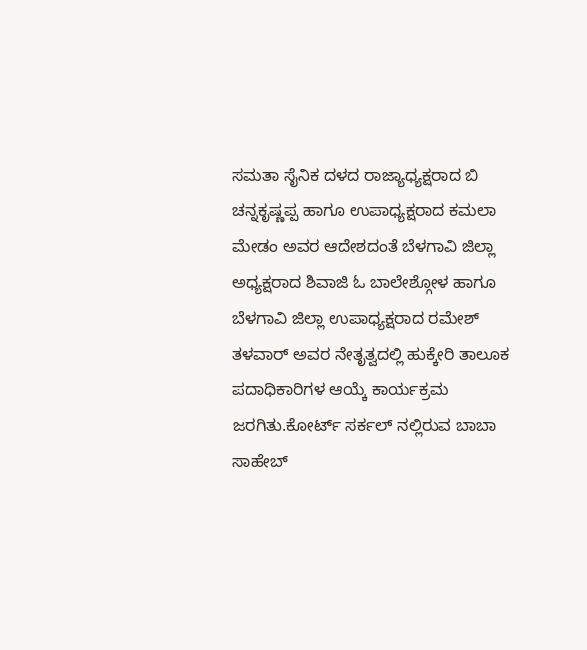ಸಮತಾ ಸೈನಿಕ ದಳದ ರಾಜ್ಯಾಧ್ಯಕ್ಷರಾದ ಬಿ ಚನ್ನಕೃಷ್ಣಪ್ಪ ಹಾಗೂ ಉಪಾಧ್ಯಕ್ಷರಾದ ಕಮಲಾ ಮೇಡಂ ಅವರ ಆದೇಶದಂತೆ ಬೆಳಗಾವಿ ಜಿಲ್ಲಾ ಅಧ್ಯಕ್ಷರಾದ ಶಿವಾಜಿ ಓ ಬಾಲೇಶ್ಗೋಳ ಹಾಗೂ ಬೆಳಗಾವಿ ಜಿಲ್ಲಾ ಉಪಾಧ್ಯಕ್ಷರಾದ ರಮೇಶ್ ತಳವಾರ್ ಅವರ ನೇತೃತ್ವದಲ್ಲಿ ಹುಕ್ಕೇರಿ ತಾಲೂಕ ಪದಾಧಿಕಾರಿಗಳ ಆಯ್ಕೆ ಕಾರ್ಯಕ್ರಮ ಜರಗಿತು.ಕೋರ್ಟ್ ಸರ್ಕಲ್ ನಲ್ಲಿರುವ ಬಾಬಾ ಸಾಹೇಬ್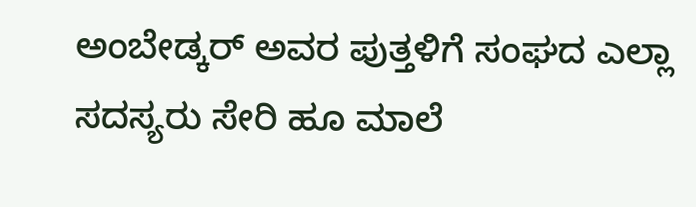ಅಂಬೇಡ್ಕರ್ ಅವರ ಪುತ್ತಳಿಗೆ ಸಂಘದ ಎಲ್ಲಾ ಸದಸ್ಯರು ಸೇರಿ ಹೂ ಮಾಲೆ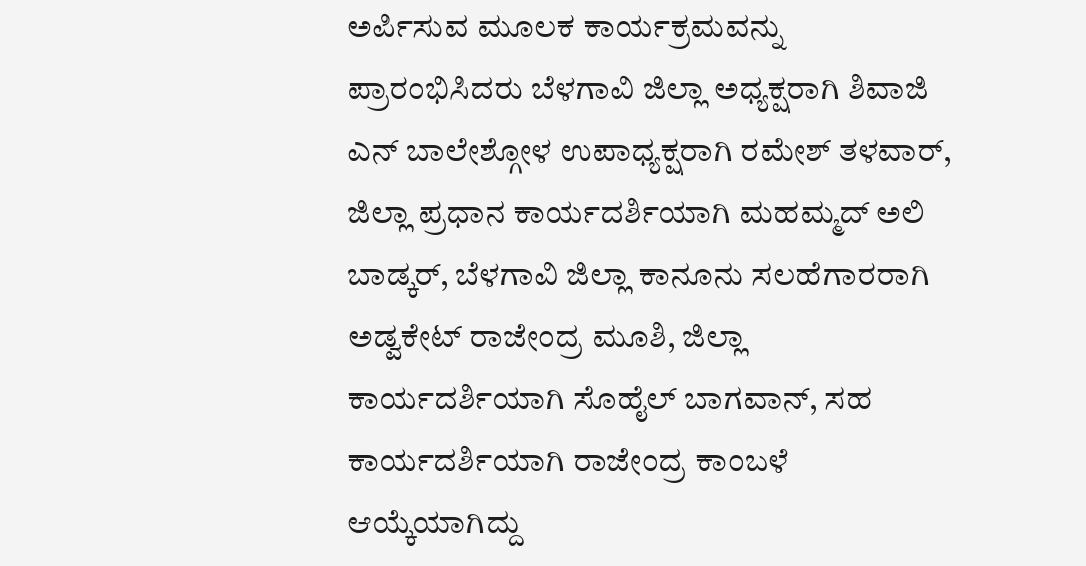ಅರ್ಪಿಸುವ ಮೂಲಕ ಕಾರ್ಯಕ್ರಮವನ್ನು ಪ್ರಾರಂಭಿಸಿದರು ಬೆಳಗಾವಿ ಜಿಲ್ಲಾ ಅಧ್ಯಕ್ಷರಾಗಿ ಶಿವಾಜಿ ಎನ್ ಬಾಲೇಶ್ಗೋಳ ಉಪಾಧ್ಯಕ್ಷರಾಗಿ ರಮೇಶ್ ತಳವಾರ್, ಜಿಲ್ಲಾ ಪ್ರಧಾನ ಕಾರ್ಯದರ್ಶಿಯಾಗಿ ಮಹಮ್ಮದ್ ಅಲಿ ಬಾಡ್ಕರ್, ಬೆಳಗಾವಿ ಜಿಲ್ಲಾ ಕಾನೂನು ಸಲಹೆಗಾರರಾಗಿ ಅಡ್ವಕೇಟ್ ರಾಜೇಂದ್ರ ಮೂಶಿ, ಜಿಲ್ಲಾ ಕಾರ್ಯದರ್ಶಿಯಾಗಿ ಸೊಹೈಲ್ ಬಾಗವಾನ್, ಸಹ ಕಾರ್ಯದರ್ಶಿಯಾಗಿ ರಾಜೇಂದ್ರ ಕಾಂಬಳೆ ಆಯ್ಕೆಯಾಗಿದ್ದು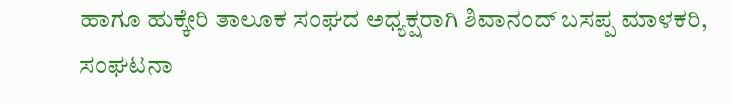ಹಾಗೂ ಹುಕ್ಕೇರಿ ತಾಲೂಕ ಸಂಘದ ಅಧ್ಯಕ್ಷರಾಗಿ ಶಿವಾನಂದ್ ಬಸಪ್ಪ ಮಾಳಕರಿ, ಸಂಘಟನಾ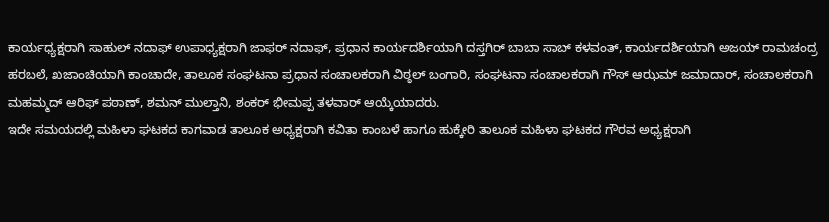ಕಾರ್ಯಧ್ಯಕ್ಷರಾಗಿ ಸಾಹುಲ್ ನದಾಫ್ ಉಪಾಧ್ಯಕ್ಷರಾಗಿ ಜಾಫರ್ ನದಾಫ್, ಪ್ರಧಾನ ಕಾರ್ಯದರ್ಶಿಯಾಗಿ ದಸ್ತಗಿರ್ ಬಾಬಾ ಸಾಬ್ ಕಳವಂತ್, ಕಾರ್ಯದರ್ಶಿಯಾಗಿ ಅಜಯ್ ರಾಮಚಂದ್ರ ಹರಬಲೆ, ಖಜಾಂಚಿಯಾಗಿ ಕಾಂಚಾದೇ, ತಾಲೂಕ ಸಂಘಟನಾ ಪ್ರಧಾನ ಸಂಚಾಲಕರಾಗಿ ವಿಠ್ಠಲ್ ಬಂಗಾರಿ, ಸಂಘಟನಾ ಸಂಚಾಲಕರಾಗಿ ಗೌಸ್ ಆಝಮ್ ಜಮಾದಾರ್, ಸಂಚಾಲಕರಾಗಿ ಮಹಮ್ಮದ್ ಆರಿಫ್ ಪಠಾಣ್, ಶಮನ್ ಮುಲ್ತಾನಿ, ಶಂಕರ್ ಭೀಮಪ್ಪ ತಳವಾರ್ ಆಯ್ಕೆಯಾದರು.
ಇದೇ ಸಮಯದಲ್ಲಿ ಮಹಿಳಾ ಘಟಕದ ಕಾಗವಾಡ ತಾಲೂಕ ಅಧ್ಯಕ್ಷರಾಗಿ ಕವಿತಾ ಕಾಂಬಳೆ ಹಾಗೂ ಹುಕ್ಕೇರಿ ತಾಲೂಕ ಮಹಿಳಾ ಘಟಕದ ಗೌರವ ಅಧ್ಯಕ್ಷರಾಗಿ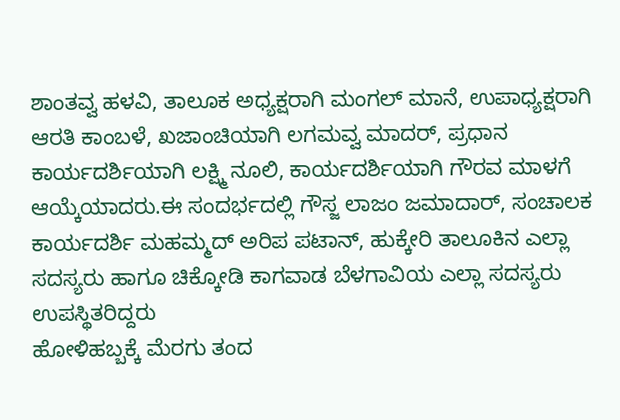ಶಾಂತವ್ವ ಹಳವಿ, ತಾಲೂಕ ಅಧ್ಯಕ್ಷರಾಗಿ ಮಂಗಲ್ ಮಾನೆ, ಉಪಾಧ್ಯಕ್ಷರಾಗಿ ಆರತಿ ಕಾಂಬಳೆ, ಖಜಾಂಚಿಯಾಗಿ ಲಗಮವ್ವ ಮಾದರ್, ಪ್ರಧಾನ ಕಾರ್ಯದರ್ಶಿಯಾಗಿ ಲಕ್ಷ್ಮಿ ನೂಲಿ, ಕಾರ್ಯದರ್ಶಿಯಾಗಿ ಗೌರವ ಮಾಳಗೆ ಆಯ್ಕೆಯಾದರು.ಈ ಸಂದರ್ಭದಲ್ಲಿ ಗೌಸ್ಜ ಲಾಜಂ ಜಮಾದಾರ್, ಸಂಚಾಲಕ ಕಾರ್ಯದರ್ಶಿ ಮಹಮ್ಮದ್ ಅರಿಪ ಪಟಾನ್, ಹುಕ್ಕೇರಿ ತಾಲೂಕಿನ ಎಲ್ಲಾ ಸದಸ್ಯರು ಹಾಗೂ ಚಿಕ್ಕೋಡಿ ಕಾಗವಾಡ ಬೆಳಗಾವಿಯ ಎಲ್ಲಾ ಸದಸ್ಯರು ಉಪಸ್ಥಿತರಿದ್ದರು
ಹೋಳಿಹಬ್ಬಕ್ಕೆ ಮೆರಗು ತಂದ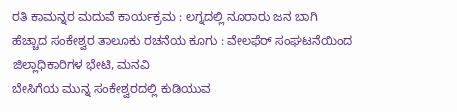ರತಿ ಕಾಮನ್ನರ ಮದುವೆ ಕಾರ್ಯಕ್ರಮ : ಲಗ್ನದಲ್ಲಿ ನೂರಾರು ಜನ ಬಾಗಿ
ಹೆಚ್ಚಾದ ಸಂಕೇಶ್ವರ ತಾಲೂಕು ರಚನೆಯ ಕೂಗು : ವೇಲಫೆರ್ ಸಂಘಟನೆಯಿಂದ ಜಿಲ್ಲಾಧಿಕಾರಿಗಳ ಭೇಟಿ, ಮನವಿ
ಬೇಸಿಗೆಯ ಮುನ್ನ ಸಂಕೇಶ್ವರದಲ್ಲಿ ಕುಡಿಯುವ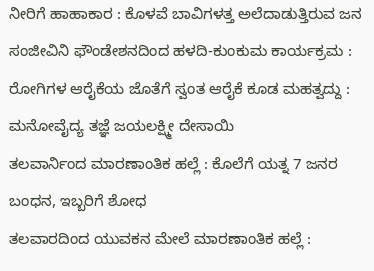ನೀರಿಗೆ ಹಾಹಾಕಾರ : ಕೊಳವೆ ಬಾವಿಗಳತ್ತ ಅಲೆದಾಡುತ್ತಿರುವ ಜನ
ಸಂಜೀವಿನಿ ಫೌಂಡೇಶನದಿಂದ ಹಳದಿ-ಕುಂಕುಮ ಕಾರ್ಯಕ್ರಮ : ರೋಗಿಗಳ ಆರೈಕೆಯ ಜೊತೆಗೆ ಸ್ವಂತ ಆರೈಕೆ ಕೂಡ ಮಹತ್ವದ್ದು : ಮನೋವೈದ್ಯ ತಜ್ಞೆ ಜಯಲಕ್ಷ್ಮೀ ದೇಸಾಯಿ
ತಲವಾರ್ನಿಂದ ಮಾರಣಾಂತಿಕ ಹಲ್ಲೆ : ಕೊಲೆಗೆ ಯತ್ನ 7 ಜನರ ಬಂಧನ, ಇಬ್ಬರಿಗೆ ಶೋಧ
ತಲವಾರದಿಂದ ಯುವಕನ ಮೇಲೆ ಮಾರಣಾಂತಿಕ ಹಲ್ಲೆ :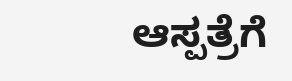ಆಸ್ಪತ್ರೆಗೆ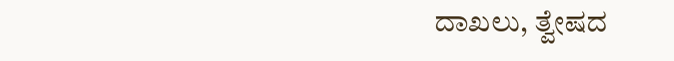ದಾಖಲು, ತ್ವೇಷದ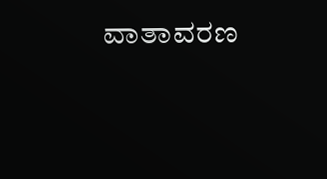ವಾತಾವರಣ